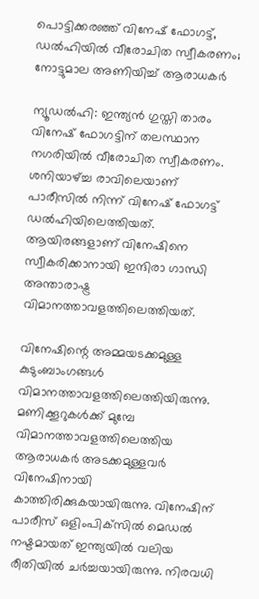പൊട്ടിക്കരഞ്ഞ് വിനേഷ് ഫോഗട്ട്, ഡല്‍ഹിയില്‍ വീരോചിത സ്വീകരണം; നോട്ടുമാല അണിയിച്ച് ആരാധകര്‍

ന്യൂഡല്‍ഹി: ഇന്ത്യന്‍ ഗുസ്തി താരം വിനേഷ് ഫോഗട്ടിന് തലസ്ഥാന നഗരിയില്‍ വീരോചിത സ്വീകരണം. ശനിയാഴ്ച്ച രാവിലെയാണ് പാരീസില്‍ നിന്ന് വിനേഷ് ഫോഗട്ട് ഡല്‍ഹിയിലെത്തിയത്. ആയിരങ്ങളാണ് വിനേഷിനെ സ്വീകരിക്കാനായി ഇന്ദിരാ ഗാന്ധി അന്താരാഷ്ട്ര വിമാനത്താവളത്തിലെത്തിയത്.

വിനേഷിന്റെ അമ്മയടക്കമുള്ള കുടുംബാംഗങ്ങള്‍ വിമാനത്താവളത്തിലെത്തിയിരുന്നു. മണിക്കൂറുകള്‍ക്ക് മുമ്പേ വിമാനത്താവളത്തിലെത്തിയ ആരാധകര്‍ അടക്കമുള്ളവര്‍ വിനേഷിനായി കാത്തിരിക്കുകയായിരുന്നു. വിനേഷിന് പാരീസ് ഒളിംപിക്‌സില്‍ മെഡല്‍ നഷ്ടമായത് ഇന്ത്യയില്‍ വലിയ രീതിയില്‍ ചര്‍ച്ചയായിരുന്നു. നിരവധി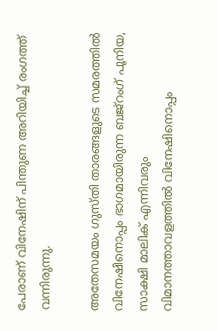പേരാണ് വിനേഷിന് പിന്തുണ അറിയിച്ച് രംഗത്ത് വന്നിരുന്നു.

അതേസമയം ഗുസ്തി താരങ്ങളുടെ സമരത്തില്‍ വിനേഷിനൊപ്പം ഭാഗമായിരുന്ന ബജ്‌റംഗ് പൂനിയ, സാക്ഷി മാലിക് എന്നിവരും വിമാനത്താവളത്തില്‍ വിനേഷിനൊപ്പം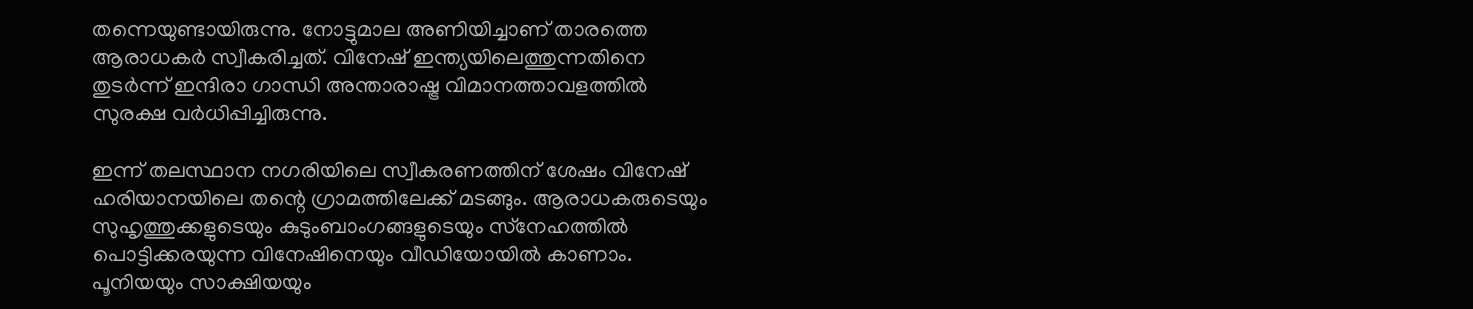തന്നെയുണ്ടായിരുന്നു. നോട്ടുമാല അണിയിച്ചാണ് താരത്തെ ആരാധകര്‍ സ്വീകരിച്ചത്. വിനേഷ് ഇന്ത്യയിലെത്തുന്നതിനെ തുടര്‍ന്ന് ഇന്ദിരാ ഗാന്ധി അന്താരാഷ്ട്ര വിമാനത്താവളത്തില്‍ സുരക്ഷ വര്‍ധിപ്പിച്ചിരുന്നു.

ഇന്ന് തലസ്ഥാന നഗരിയിലെ സ്വീകരണത്തിന് ശേഷം വിനേഷ് ഹരിയാനയിലെ തന്റെ ഗ്രാമത്തിലേക്ക് മടങ്ങും. ആരാധകരുടെയും സുഹൃത്തുക്കളുടെയും കുടുംബാംഗങ്ങളുടെയും സ്‌നേഹത്തില്‍ പൊട്ടിക്കരയുന്ന വിനേഷിനെയും വീഡിയോയില്‍ കാണാം. പൂനിയയും സാക്ഷിയയും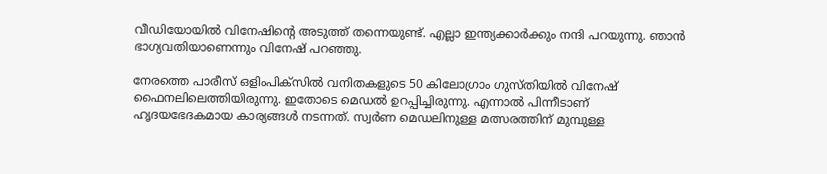വീഡിയോയില്‍ വിനേഷിന്റെ അടുത്ത് തന്നെയുണ്ട്. എല്ലാ ഇന്ത്യക്കാര്‍ക്കും നന്ദി പറയുന്നു. ഞാന്‍ ഭാഗ്യവതിയാണെന്നും വിനേഷ് പറഞ്ഞു.

നേരത്തെ പാരീസ് ഒളിംപിക്‌സില്‍ വനിതകളുടെ 50 കിലോഗ്രാം ഗുസ്തിയില്‍ വിനേഷ് ഫൈനലിലെത്തിയിരുന്നു. ഇതോടെ മെഡല്‍ ഉറപ്പിച്ചിരുന്നു. എന്നാല്‍ പിന്നീടാണ് ഹൃദയഭേദകമായ കാര്യങ്ങള്‍ നടന്നത്. സ്വര്‍ണ മെഡലിനുള്ള മത്സരത്തിന് മുമ്പുള്ള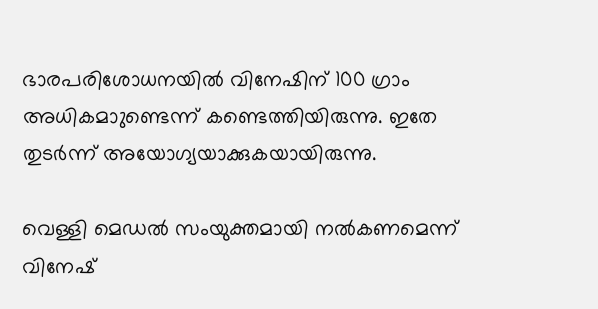ഭാരപരിശോധനയില്‍ വിനേഷിന് 100 ഗ്രാം അധികമാുണ്ടെന്ന് കണ്ടെത്തിയിരുന്നു. ഇതേ തുടര്‍ന്ന് അയോഗ്യയാക്കുകയായിരുന്നു.

വെള്ളി മെഡല്‍ സംയുക്തമായി നല്‍കണമെന്ന് വിനേഷ്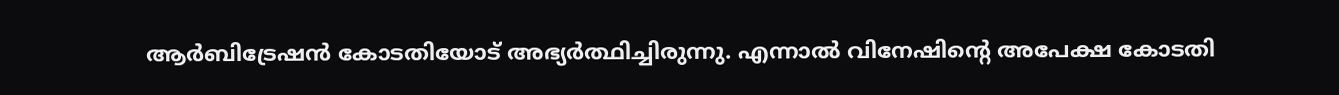ആര്‍ബിട്രേഷന്‍ കോടതിയോട് അഭ്യര്‍ത്ഥിച്ചിരുന്നു. എന്നാല്‍ വിനേഷിന്റെ അപേക്ഷ കോടതി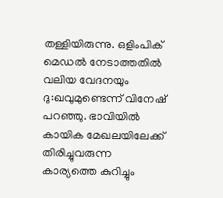തള്ളിയിരുന്നു. ഒളിംപിക് മെഡല്‍ നേടാത്തതില്‍ വലിയ വേദനയും ദു:ഖവുമുണ്ടെന്ന് വിനേഷ് പറഞ്ഞു. ഭാവിയില്‍ കായിക മേഖലയിലേക്ക് തിരിച്ചുവരുന്ന കാര്യത്തെ കുറിച്ചും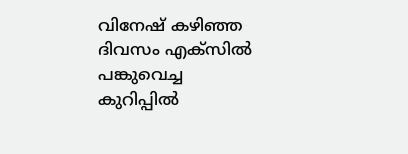വിനേഷ് കഴിഞ്ഞ ദിവസം എക്‌സില്‍ പങ്കുവെച്ച കുറിപ്പില്‍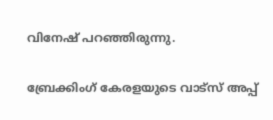വിനേഷ് പറഞ്ഞിരുന്നു.

ബ്രേക്കിംഗ് കേരളയുടെ വാട്സ് അപ്പ്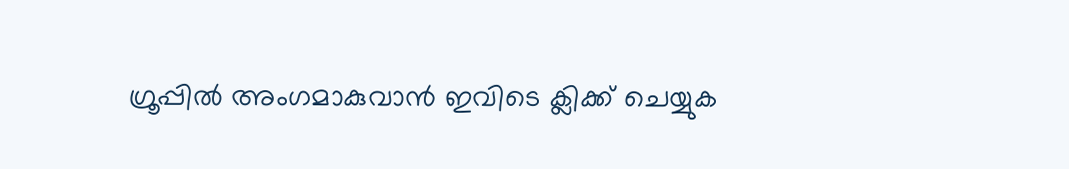ഗ്രൂപ്പിൽ അംഗമാകുവാൻ ഇവിടെ ക്ലിക്ക് ചെയ്യുക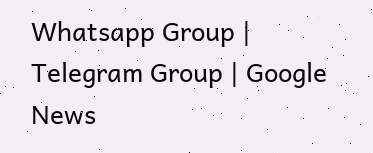Whatsapp Group | Telegram Group | Google News